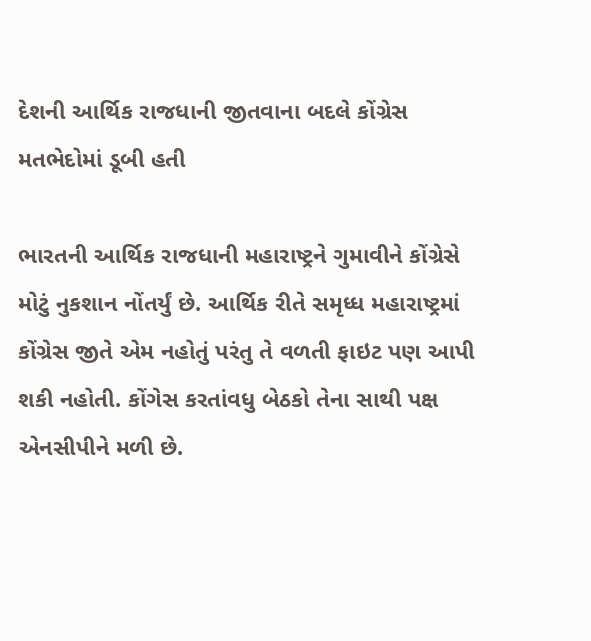દેશની આર્થિક રાજધાની જીતવાના બદલે કોંગ્રેસ મતભેદોમાં ડૂબી હતી

ભારતની આર્થિક રાજધાની મહારાષ્ટ્રને ગુમાવીને કોંગ્રેસે મોટું નુકશાન નોંતર્યું છે. આર્થિક રીતે સમૃધ્ધ મહારાષ્ટ્રમાં કોંગ્રેસ જીતે એમ નહોતું પરંતુ તે વળતી ફાઇટ પણ આપી શકી નહોતી. કોંગેસ કરતાંવધુ બેઠકો તેના સાથી પક્ષ એનસીપીને મળી છે.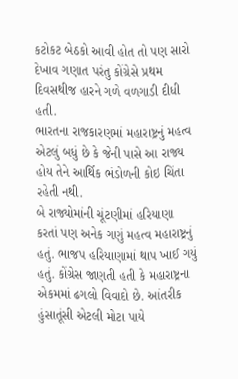કટોકટ બેઠકો આવી હોત તો પણ સારો દેખાવ ગણાત પરંતુ કોંગ્રેસે પ્રથમ દિવસથીજ હારને ગળે વળગાડી દીધી હતી.
ભારતના રાજકારણમાં મહારાષ્ટ્રનું મહત્વ એટલું બધું છે કે જેની પાસે આ રાજ્ય હોય તેને આર્થિક ભંડોળની કોઇ ચિંતા રહેતી નથી.
બે રાજ્યોમાંની ચૂંટણીમાં હરિયાણા કરતાં પણ અનેક ગણું મહત્વ મહારાષ્ટ્રનું હતું. ભાજપ હરિયાણામાં થાપ ખાઈ ગયું હતું. કોંગ્રેસ જાણતી હતી કે મહારાષ્ટ્રના એકમમાં ઢગલો વિવાદો છે. આંતરીક હુંસાતૂંસી એટલી મોટા પાયે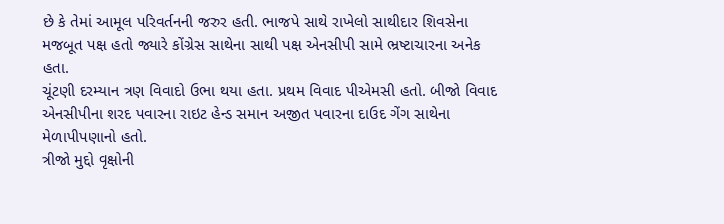છે કે તેમાં આમૂલ પરિવર્તનની જરુર હતી. ભાજપે સાથે રાખેલો સાથીદાર શિવસેના મજબૂત પક્ષ હતો જ્યારે કોંગ્રેસ સાથેના સાથી પક્ષ એનસીપી સામે ભ્રષ્ટાચારના અનેક હતા.
ચૂંટણી દરમ્યાન ત્રણ વિવાદો ઉભા થયા હતા. પ્રથમ વિવાદ પીએમસી હતો. બીજો વિવાદ એનસીપીના શરદ પવારના રાઇટ હેન્ડ સમાન અજીત પવારના દાઉદ ગેંગ સાથેના મેળાપીપણાનો હતો.
ત્રીજો મુદ્દો વૃક્ષોની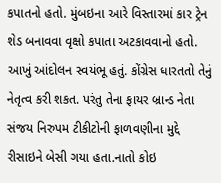કપાતનો હતો. મુંબઇના આરે વિસ્તારમાં કાર ટ્રેન શેડ બનાવવા વૃક્ષો કપાતા અટકાવવાનો હતો. આખું આંદોલન સ્વયંભૂ હતું. કોંગ્રેસ ધારતતો તેનું નેતૃત્વ કરી શકત. પરંતુ તેના ફાયર બ્રાન્ડ નેતા સંજય નિરુપમ ટીકીટોની ફાળવણીના મુદ્દે રીસાઇને બેસી ગયા હતા.નાતો કોઇ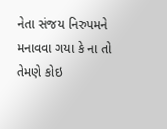નેતા સંજય નિરુપમને મનાવવા ગયા કે ના તો તેમણે કોઇ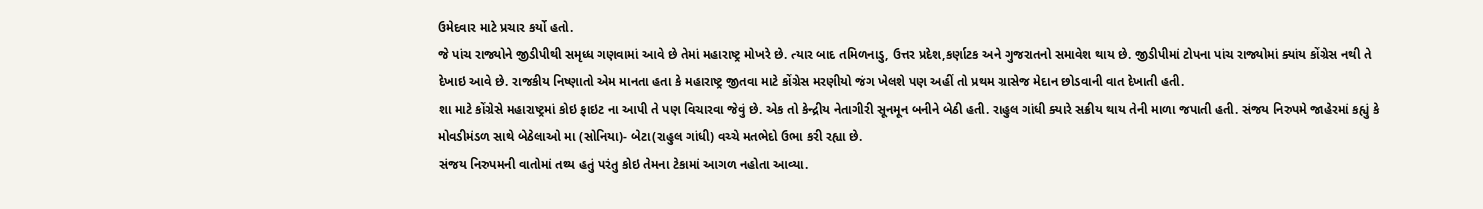ઉમેદવાર માટે પ્રચાર કર્યો હતો.
જે પાંચ રાજ્યોને જીડીપીથી સમૃધ્ધ ગણવામાં આવે છે તેમાં મહારાષ્ટ્ર મોખરે છે. ત્યાર બાદ તમિળનાડુ, ઉત્તર પ્રદેશ,કર્ણાટક અને ગુજરાતનો સમાવેશ થાય છે. જીડીપીમાં ટોપના પાંચ રાજ્યોમાં ક્યાંય કોંગ્રેસ નથી તે દેખાઇ આવે છે. રાજકીય નિષ્ણાતો એમ માનતા હતા કે મહારાષ્ટ્ર જીતવા માટે કોંગ્રેસ મરણીયો જંગ ખેલશે પણ અહીં તો પ્રથમ ગ્રાસેજ મેદાન છોડવાની વાત દેખાતી હતી.
શા માટે કોંગ્રેસે મહારાષ્ટ્રમાં કોઇ ફાઇટ ના આપી તે પણ વિચારવા જેવું છે. એક તો કેન્દ્રીય નેતાગીરી સૂનમૂન બનીને બેઠી હતી. રાહુલ ગાંધી ક્યારે સક્રીય થાય તેની માળા જપાતી હતી. સંજય નિરુપમે જાહેરમાં કહ્યું કે મોવડીમંડળ સાથે બેઠેલાઓ મા (સોનિયા)- બેટા(રાહુલ ગાંધી) વચ્ચે મતભેદો ઉભા કરી રહ્યા છે.
સંજય નિરુપમની વાતોમાં તથ્ય હતું પરંતુ કોઇ તેમના ટેકામાં આગળ નહોતા આવ્યા.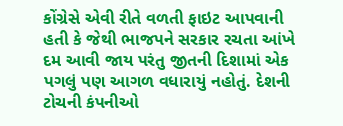કોંગ્રેસે એવી રીતે વળતી ફાઇટ આપવાની હતી કે જેથી ભાજપને સરકાર રચતા આંખે દમ આવી જાય પરંતુ જીતની દિશામાં એક પગલું પણ આગળ વધારાયું નહોતું. દેશની ટોચની કંપનીઓ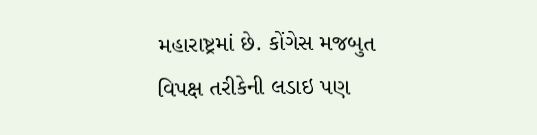મહારાષ્ટ્રમાં છે. કોંગેસ મજબુત વિપક્ષ તરીકેની લડાઇ પણ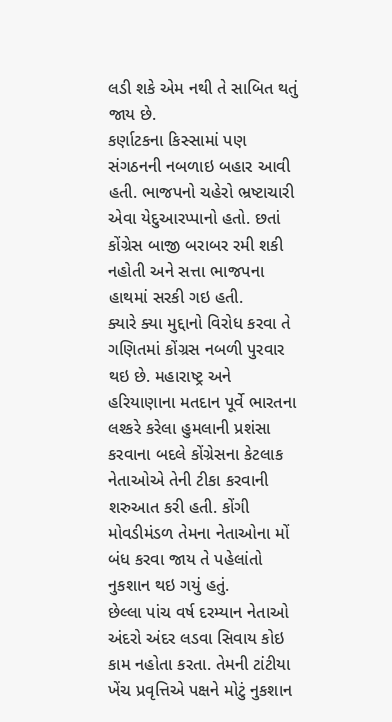લડી શકે એમ નથી તે સાબિત થતું જાય છે.
કર્ણાટકના કિસ્સામાં પણ સંગઠનની નબળાઇ બહાર આવી હતી. ભાજપનો ચહેરો ભ્રષ્ટાચારી એવા યેદુઆરપ્પાનો હતો. છતાં કોંગ્રેસ બાજી બરાબર રમી શકી નહોતી અને સત્તા ભાજપના હાથમાં સરકી ગઇ હતી.
ક્યારે ક્યા મુદ્દાનો વિરોધ કરવા તે ગણિતમાં કોંગ્રસ નબળી પુરવાર થઇ છે. મહારાષ્ટ્ર અને હરિયાણાના મતદાન પૂર્વે ભારતના લશ્કરે કરેલા હુમલાની પ્રશંસા કરવાના બદલે કોંગ્રેસના કેટલાક નેતાઓએ તેની ટીકા કરવાની શરુઆત કરી હતી. કોંગી મોવડીમંડળ તેમના નેતાઓના મોં બંધ કરવા જાય તે પહેલાંતો નુકશાન થઇ ગયું હતું.
છેલ્લા પાંચ વર્ષ દરમ્યાન નેતાઓ અંદરો અંદર લડવા સિવાય કોઇ કામ નહોતા કરતા. તેમની ટાંટીયા ખેંચ પ્રવૃત્તિએ પક્ષને મોટું નુકશાન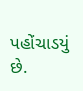પહોંચાડયું છે.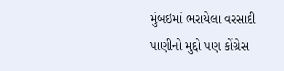મુંબઇમાં ભરાયેલા વરસાદી પાણીનો મુદ્દો પણ કોંગ્રેસ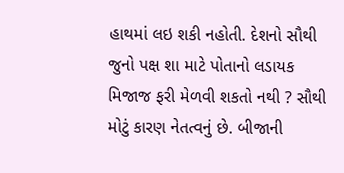હાથમાં લઇ શકી નહોતી. દેશનો સૌથી જુનો પક્ષ શા માટે પોતાનો લડાયક મિજાજ ફરી મેળવી શકતો નથી ? સૌથી મોટું કારણ નેતત્વનું છે. બીજાની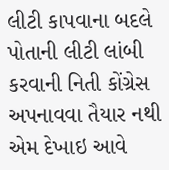લીટી કાપવાના બદલે પોતાની લીટી લાંબી કરવાની નિતી કોંગ્રેસ અપનાવવા તૈયાર નથી એમ દેખાઇ આવે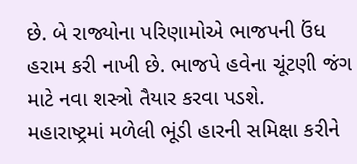છે. બે રાજ્યોના પરિણામોએ ભાજપની ઉંધ હરામ કરી નાખી છે. ભાજપે હવેના ચૂંટણી જંગ માટે નવા શસ્ત્રો તૈયાર કરવા પડશે.
મહારાષ્ટ્રમાં મળેલી ભૂંડી હારની સમિક્ષા કરીને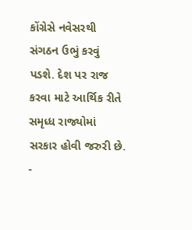કોંગ્રેસે નવેસરથી સંગઠન ઉભું કરવું પડશે. દેશ પર રાજ કરવા માટે આર્થિક રીતે સમૃધ્ધ રાજ્યોમાં સરકાર હોવી જરુરી છે.
-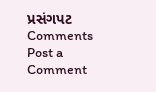પ્રસંગપટ
Comments
Post a Comment